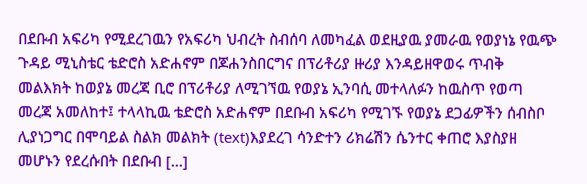በደቡብ አፍሪካ የሚደረገዉን የአፍሪካ ህብረት ስብሰባ ለመካፈል ወደዚያዉ ያመራዉ የወያነኔ የዉጭ ጉዳይ ሚኒስቴር ቴድሮስ አድሐኖም በጆሐንስበርግና በፕሪቶሪያ ዙሪያ እንዳይዘዋወሩ ጥብቅ መልእክት ከወያኔ መረጃ ቢሮ በፕሪቶሪያ ለሚገኘዉ የወያኔ ኢንባሲ መተላለፉን ከዉስጥ የወጣ መረጃ አመለከተ፤ ተላላኪዉ ቴድሮስ አድሐኖም በደቡብ አፍሪካ የሚገኙ የወያኔ ደጋፊዎችን ሰብስቦ ሊያነጋግር በሞባይል ስልክ መልክት (text)እያደረገ ሳንድተን ሪክሬሽን ሴንተር ቀጠሮ እያስያዘ መሆኑን የደረሱበት በደቡብ […]